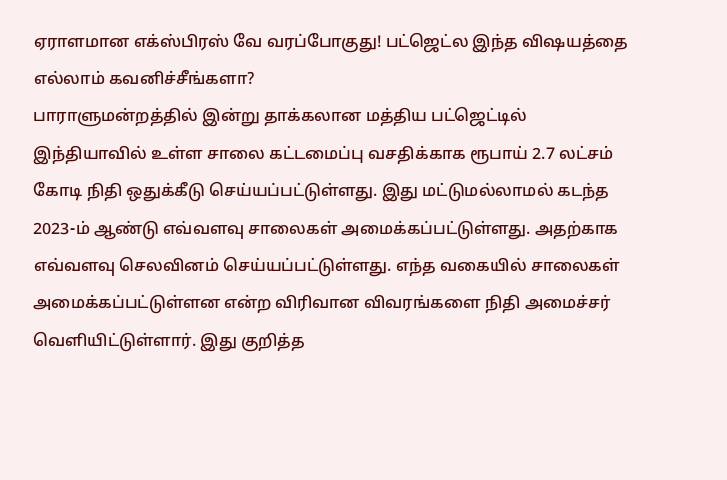ஏராளமான எக்ஸ்பிரஸ் வே வரப்போகுது! பட்ஜெட்ல இந்த விஷயத்தை எல்லாம் கவனிச்சீங்களா?
பாராளுமன்றத்தில் இன்று தாக்கலான மத்திய பட்ஜெட்டில் இந்தியாவில் உள்ள சாலை கட்டமைப்பு வசதிக்காக ரூபாய் 2.7 லட்சம் கோடி நிதி ஒதுக்கீடு செய்யப்பட்டுள்ளது. இது மட்டுமல்லாமல் கடந்த 2023-ம் ஆண்டு எவ்வளவு சாலைகள் அமைக்கப்பட்டுள்ளது. அதற்காக எவ்வளவு செலவினம் செய்யப்பட்டுள்ளது. எந்த வகையில் சாலைகள் அமைக்கப்பட்டுள்ளன என்ற விரிவான விவரங்களை நிதி அமைச்சர் வெளியிட்டுள்ளார். இது குறித்த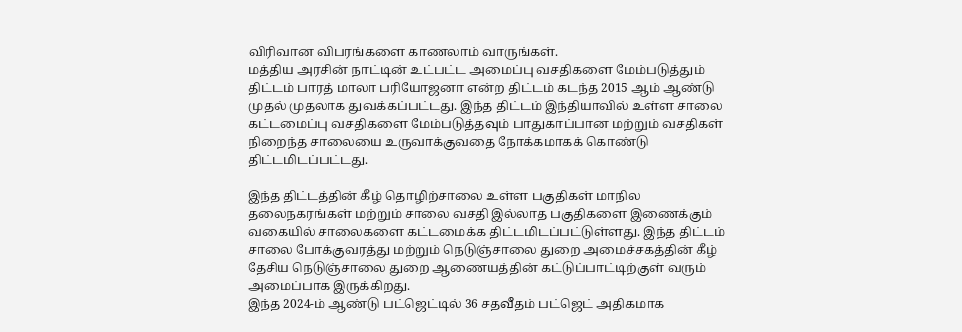விரிவான விபரங்களை காணலாம் வாருங்கள்.
மத்திய அரசின் நாட்டின் உட்பட்ட அமைப்பு வசதிகளை மேம்படுத்தும் திட்டம் பாரத் மாலா பரியோஜனா என்ற திட்டம் கடந்த 2015 ஆம் ஆண்டு முதல் முதலாக துவக்கப்பட்டது. இந்த திட்டம் இந்தியாவில் உள்ள சாலை கட்டமைப்பு வசதிகளை மேம்படுத்தவும் பாதுகாப்பான மற்றும் வசதிகள் நிறைந்த சாலையை உருவாக்குவதை நோக்கமாகக் கொண்டு திட்டமிடப்பட்டது.

இந்த திட்டத்தின் கீழ் தொழிற்சாலை உள்ள பகுதிகள் மாநில தலைநகரங்கள் மற்றும் சாலை வசதி இல்லாத பகுதிகளை இணைக்கும் வகையில் சாலைகளை கட்டமைக்க திட்டமிடப்பட்டுள்ளது. இந்த திட்டம் சாலை போக்குவரத்து மற்றும் நெடுஞ்சாலை துறை அமைச்சகத்தின் கீழ் தேசிய நெடுஞ்சாலை துறை ஆணையத்தின் கட்டுப்பாட்டிற்குள் வரும் அமைப்பாக இருக்கிறது.
இந்த 2024-ம் ஆண்டு பட்ஜெட்டில் 36 சதவீதம் பட்ஜெட் அதிகமாக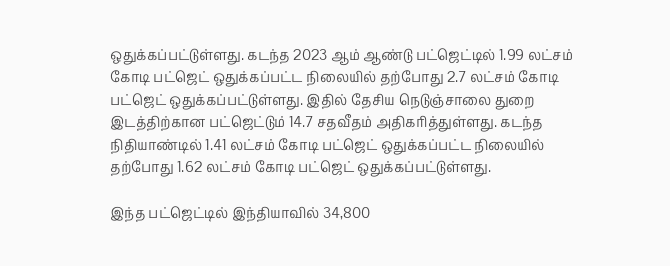ஒதுக்கப்பட்டுள்ளது. கடந்த 2023 ஆம் ஆண்டு பட்ஜெட்டில் 1.99 லட்சம் கோடி பட்ஜெட் ஒதுக்கப்பட்ட நிலையில் தற்போது 2.7 லட்சம் கோடி பட்ஜெட் ஒதுக்கப்பட்டுள்ளது. இதில் தேசிய நெடுஞ்சாலை துறை இடத்திற்கான பட்ஜெட்டும் 14.7 சதவீதம் அதிகரித்துள்ளது. கடந்த நிதியாண்டில் 1.41 லட்சம் கோடி பட்ஜெட் ஒதுக்கப்பட்ட நிலையில் தற்போது 1.62 லட்சம் கோடி பட்ஜெட் ஒதுக்கப்பட்டுள்ளது.

இந்த பட்ஜெட்டில் இந்தியாவில் 34,800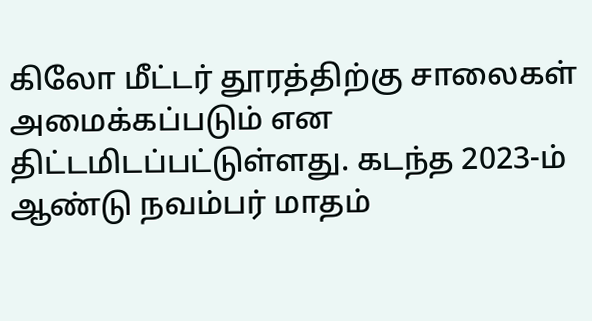கிலோ மீட்டர் தூரத்திற்கு சாலைகள் அமைக்கப்படும் என திட்டமிடப்பட்டுள்ளது. கடந்த 2023-ம் ஆண்டு நவம்பர் மாதம்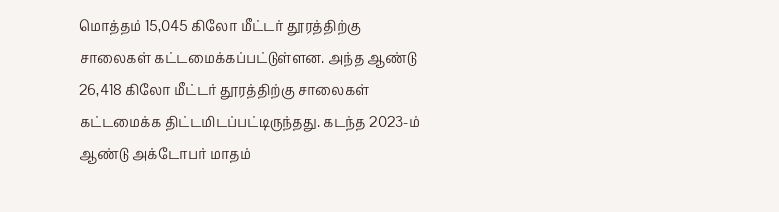மொத்தம் 15,045 கிலோ மீட்டர் தூரத்திற்கு சாலைகள் கட்டமைக்கப்பட்டுள்ளன. அந்த ஆண்டு 26,418 கிலோ மீட்டர் தூரத்திற்கு சாலைகள் கட்டமைக்க திட்டமிடப்பட்டிருந்தது. கடந்த 2023-ம் ஆண்டு அக்டோபர் மாதம்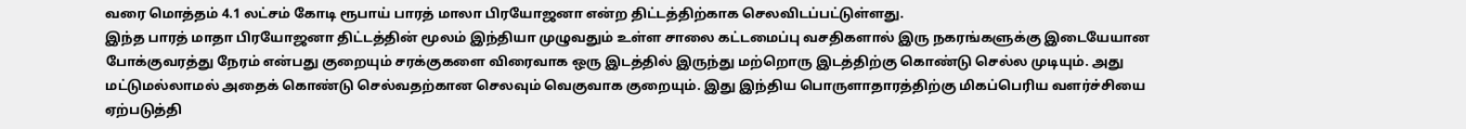வரை மொத்தம் 4.1 லட்சம் கோடி ரூபாய் பாரத் மாலா பிரயோஜனா என்ற திட்டத்திற்காக செலவிடப்பட்டுள்ளது.
இந்த பாரத் மாதா பிரயோஜனா திட்டத்தின் மூலம் இந்தியா முழுவதும் உள்ள சாலை கட்டமைப்பு வசதிகளால் இரு நகரங்களுக்கு இடையேயான போக்குவரத்து நேரம் என்பது குறையும் சரக்குகளை விரைவாக ஒரு இடத்தில் இருந்து மற்றொரு இடத்திற்கு கொண்டு செல்ல முடியும். அது மட்டுமல்லாமல் அதைக் கொண்டு செல்வதற்கான செலவும் வெகுவாக குறையும். இது இந்திய பொருளாதாரத்திற்கு மிகப்பெரிய வளர்ச்சியை ஏற்படுத்தி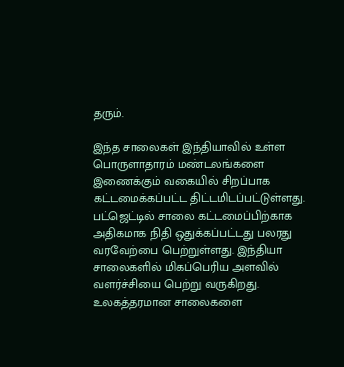தரும்.

இந்த சாலைகள் இந்தியாவில் உள்ள பொருளாதாரம் மண்டலங்களை இணைக்கும் வகையில் சிறப்பாக கட்டமைக்கப்பட்ட திட்டமிடப்பட்டுள்ளது. பட்ஜெட்டில் சாலை கட்டமைப்பிற்காக அதிகமாக நிதி ஒதுக்கப்பட்டது பலரது வரவேற்பை பெற்றுள்ளது. இந்தியா சாலைகளில் மிகப்பெரிய அளவில் வளர்ச்சியை பெற்று வருகிறது. உலகத்தரமான சாலைகளை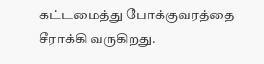கட்டமைத்து போக்குவரத்தை சீராக்கி வருகிறது.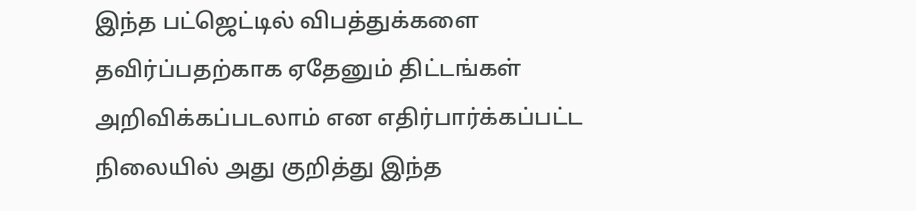இந்த பட்ஜெட்டில் விபத்துக்களை தவிர்ப்பதற்காக ஏதேனும் திட்டங்கள் அறிவிக்கப்படலாம் என எதிர்பார்க்கப்பட்ட நிலையில் அது குறித்து இந்த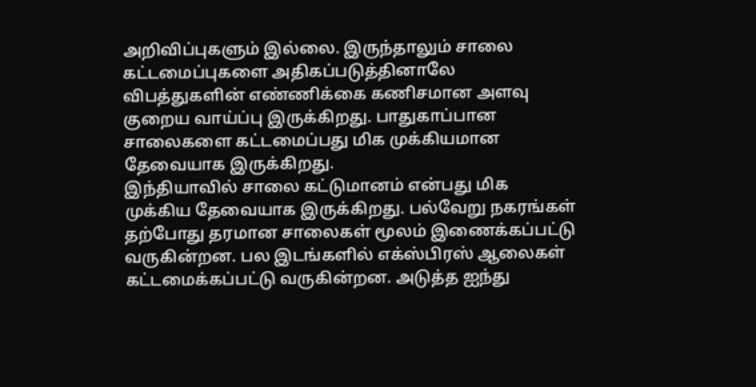அறிவிப்புகளும் இல்லை. இருந்தாலும் சாலை கட்டமைப்புகளை அதிகப்படுத்தினாலே விபத்துகளின் எண்ணிக்கை கணிசமான அளவு குறைய வாய்ப்பு இருக்கிறது. பாதுகாப்பான சாலைகளை கட்டமைப்பது மிக முக்கியமான தேவையாக இருக்கிறது.
இந்தியாவில் சாலை கட்டுமானம் என்பது மிக முக்கிய தேவையாக இருக்கிறது. பல்வேறு நகரங்கள் தற்போது தரமான சாலைகள் மூலம் இணைக்கப்பட்டு வருகின்றன. பல இடங்களில் எக்ஸ்பிரஸ் ஆலைகள் கட்டமைக்கப்பட்டு வருகின்றன. அடுத்த ஐந்து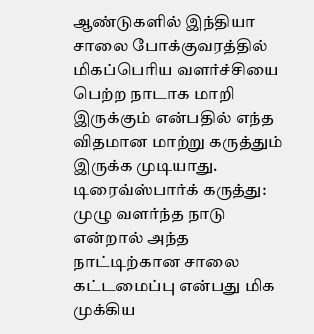ஆண்டுகளில் இந்தியா சாலை போக்குவரத்தில் மிகப்பெரிய வளர்ச்சியை பெற்ற நாடாக மாறி இருக்கும் என்பதில் எந்த விதமான மாற்று கருத்தும் இருக்க முடியாது.
டிரைவ்ஸ்பார்க் கருத்து: முழு வளர்ந்த நாடு என்றால் அந்த நாட்டிற்கான சாலை கட்டமைப்பு என்பது மிக முக்கிய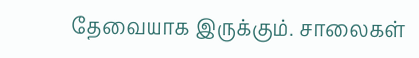தேவையாக இருக்கும். சாலைகள்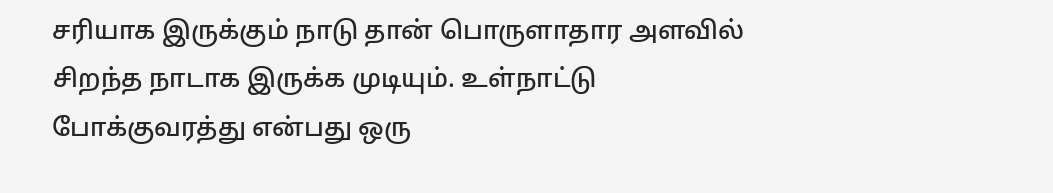சரியாக இருக்கும் நாடு தான் பொருளாதார அளவில் சிறந்த நாடாக இருக்க முடியும். உள்நாட்டு போக்குவரத்து என்பது ஒரு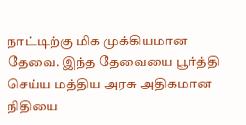நாட்டிற்கு மிக முக்கியமான தேவை. இந்த தேவையை பூர்த்தி செய்ய மத்திய அரசு அதிகமான நிதியை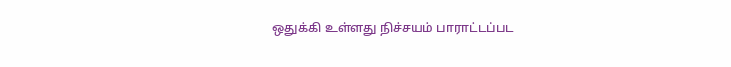ஒதுக்கி உள்ளது நிச்சயம் பாராட்டப்பட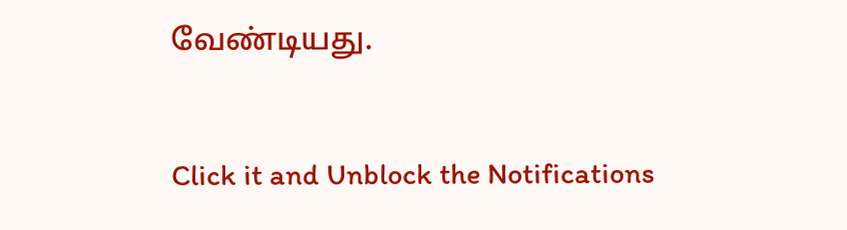வேண்டியது.


Click it and Unblock the Notifications